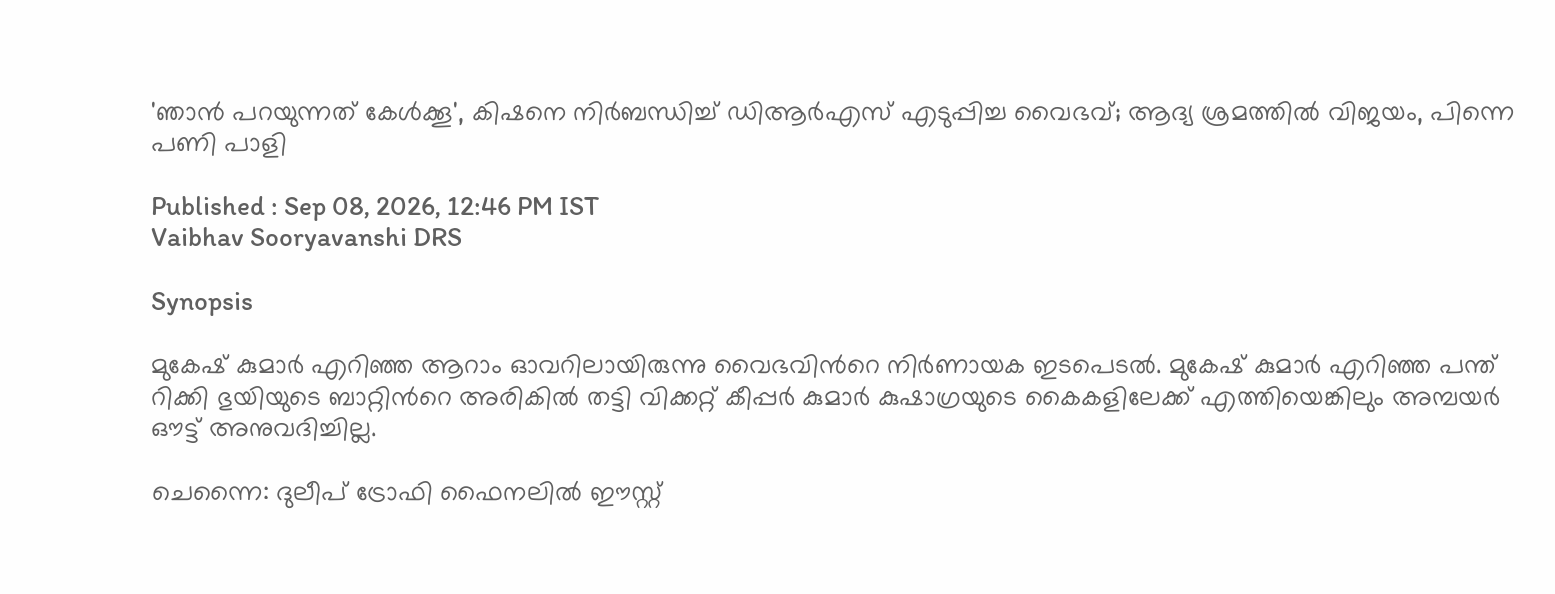'ഞാൻ പറയുന്നത് കേൾക്കൂ', കിഷനെ നിർബന്ധിച്ച് ഡിആർഎസ് എടുപ്പിച്ച വൈഭവ്; ആദ്യ ശ്രമത്തിൽ വിജയം, പിന്നെ പണി പാളി

Published : Sep 08, 2026, 12:46 PM IST
Vaibhav Sooryavanshi DRS

Synopsis

മുകേഷ് കുമാർ എറിഞ്ഞ ആറാം ഓവറിലായിരുന്നു വൈഭവിന്‍റെ നിര്‍ണായക ഇടപെടൽ. മുകേഷ് കുമാര്‍ എറിഞ്ഞ പന്ത് റിക്കി ഭുയിയുടെ ബാറ്റിന്‍റെ അരികിൽ തട്ടി വിക്കറ്റ് കീപ്പർ കുമാർ കുഷാഗ്രയുടെ കൈകളിലേക്ക് എത്തിയെങ്കിലും അമ്പയർ ഔട്ട് അനുവദിച്ചില്ല.

ചെന്നൈ: ദുലീപ് ട്രോഫി ഫൈനലിൽ ഈസ്റ്റ്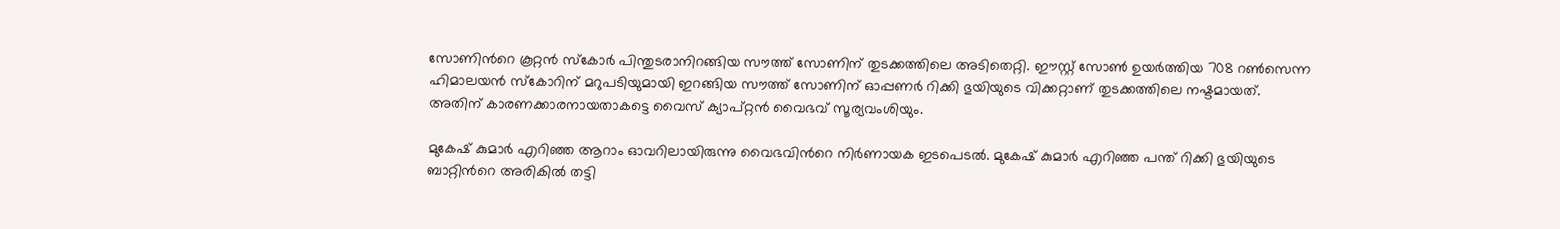സോണിന്‍റെ കൂറ്റൻ സ്കോർ പിന്തുടരാനിറങ്ങിയ സൗത്ത് സോണിന് തുടക്കത്തിലെ അടിതെറ്റി. ഈസ്റ്റ് സോൺ ഉയർത്തിയ 708 റൺസെന്ന ഹിമാലയൻ സ്കോറിന് മറുപടിയുമായി ഇറങ്ങിയ സൗത്ത് സോണിന് ഓപ്പണർ റിക്കി ഭുയിയുടെ വിക്കറ്റാണ് തുടക്കത്തിലെ നഷ്ടമായത്. അതിന് കാരണക്കാരനായതാകട്ടെ വൈസ് ക്യാപ്റ്റൻ വൈഭവ് സൂര്യവംശിയും.

മുകേഷ് കുമാർ എറിഞ്ഞ ആറാം ഓവറിലായിരുന്നു വൈഭവിന്‍റെ നിര്‍ണായക ഇടപെടൽ. മുകേഷ് കുമാര്‍ എറിഞ്ഞ പന്ത് റിക്കി ഭുയിയുടെ ബാറ്റിന്‍റെ അരികിൽ തട്ടി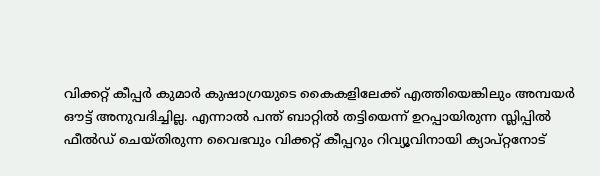വിക്കറ്റ് കീപ്പർ കുമാർ കുഷാഗ്രയുടെ കൈകളിലേക്ക് എത്തിയെങ്കിലും അമ്പയർ ഔട്ട് അനുവദിച്ചില്ല. എന്നാൽ പന്ത് ബാറ്റിൽ തട്ടിയെന്ന് ഉറപ്പായിരുന്ന സ്ലിപ്പിൽ ഫീല്‍ഡ് ചെയ്തിരുന്ന വൈഭവും വിക്കറ്റ് കീപ്പറും റിവ്യൂവിനായി ക്യാപ്റ്റനോട്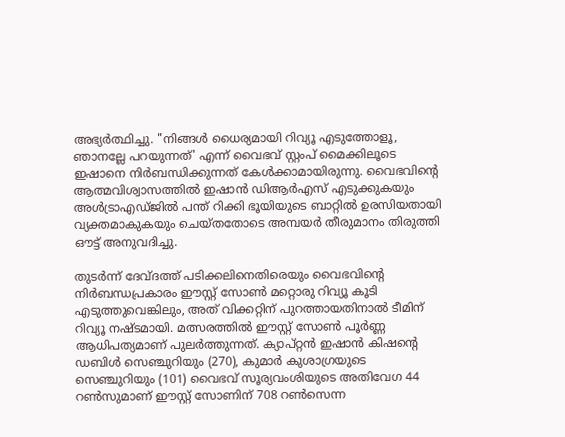അഭ്യർത്ഥിച്ചു. "നിങ്ങൾ ധൈര്യമായി റിവ്യൂ എടുത്തോളൂ, ഞാനല്ലേ പറയുന്നത്' എന്ന് വൈഭവ് സ്റ്റംപ് മൈക്കിലൂടെ ഇഷാനെ നിർബന്ധിക്കുന്നത് കേൾക്കാമായിരുന്നു. വൈഭവിന്‍റെ ആത്മവിശ്വാസത്തിൽ ഇഷാൻ ഡിആർഎസ് എടുക്കുകയും അൾട്രാഎഡ്ജിൽ പന്ത് റിക്കി ഭൂയിയുടെ ബാറ്റിൽ ഉരസിയതായി വ്യക്തമാകുകയും ചെയ്തതോടെ അമ്പയർ തീരുമാനം തിരുത്തി ഔട്ട് അനുവദിച്ചു.

തുടർന്ന് ദേവ്ദത്ത് പടിക്കലിനെതിരെയും വൈഭവിന്‍റെ നിർബന്ധപ്രകാരം ഈസ്റ്റ് സോൺ മറ്റൊരു റിവ്യൂ കൂടി എടുത്തുവെങ്കിലും, അത് വിക്കറ്റിന് പുറത്തായതിനാൽ ടീമിന് റിവ്യൂ നഷ്ടമായി. മത്സരത്തിൽ ഈസ്റ്റ് സോൺ പൂർണ്ണ ആധിപത്യമാണ് പുലർത്തുന്നത്. ക്യാപ്റ്റൻ ഇഷാൻ കിഷന്‍റെ ഡബിൾ സെഞ്ചുറിയും (270), കുമാർ കുശാഗ്രയുടെ സെഞ്ചുറിയും (101) വൈഭവ് സൂര്യവംശിയുടെ അതിവേഗ 44 റൺസുമാണ് ഈസ്റ്റ് സോണിന് 708 റൺസെന്ന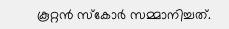കൂറ്റൻ സ്കോർ സമ്മാനിച്ചത്.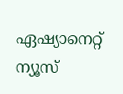ഏഷ്യാനെറ്റ് ന്യൂസ്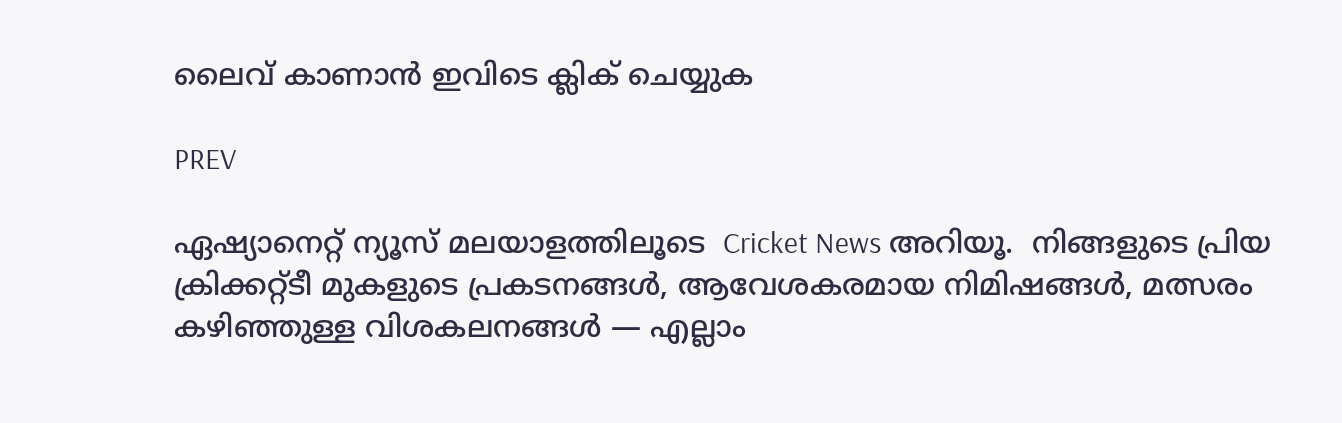ലൈവ് കാണാന്‍ ഇവിടെ ക്ലിക് ചെയ്യുക

PREV

ഏഷ്യാനെറ്റ് ന്യൂസ് മലയാളത്തിലൂടെ  Cricket News അറിയൂ.  നിങ്ങളുടെ പ്രിയ ക്രിക്കറ്റ്ടീ മുകളുടെ പ്രകടനങ്ങൾ, ആവേശകരമായ നിമിഷങ്ങൾ, മത്സരം കഴിഞ്ഞുള്ള വിശകലനങ്ങൾ — എല്ലാം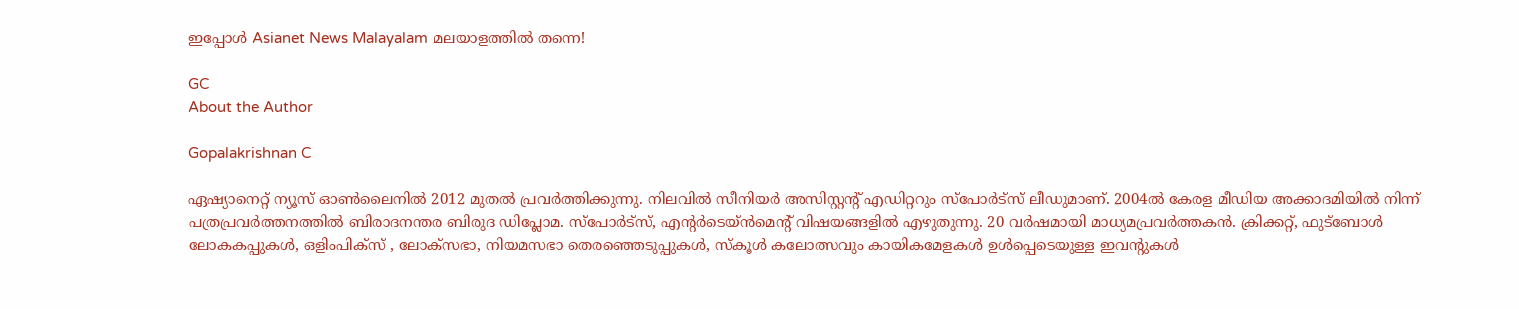ഇപ്പോൾ Asianet News Malayalam മലയാളത്തിൽ തന്നെ!

GC
About the Author

Gopalakrishnan C

ഏഷ്യാനെറ്റ് ന്യൂസ് ഓണ്‍ലൈനില്‍ 2012 മുതല്‍ പ്രവര്‍ത്തിക്കുന്നു. നിലവില്‍ സീനിയര്‍ അസിസ്റ്റന്‍റ് എഡിറ്ററും സ്പോർട്സ് ലീഡുമാണ്. 2004ൽ കേരള മീഡിയ അക്കാദമിയില്‍ നിന്ന് പത്രപ്രവര്‍ത്തനത്തില്‍ ബിരാദനന്തര ബിരുദ ഡിപ്ലോമ. സ്പോര്‍ട്സ്, എന്‍റര്‍ടെയ്ൻമെന്‍റ് വിഷയങ്ങളില്‍ എഴുതുന്നു. 20 വര്‍ഷമായി മാധ്യമപ്രവര്‍ത്തകൻ. ക്രിക്കറ്റ്, ഫുട്ബോള്‍ ലോകകപ്പുകൾ, ഒളിംപിക്സ് , ലോക്സഭാ, നിയമസഭാ തെരഞ്ഞെടുപ്പുകള്‍, സ്കൂള്‍ കലോത്സവും കായികമേളകള്‍ ഉള്‍പ്പെടെയുള്ള ഇവന്‍റുകള്‍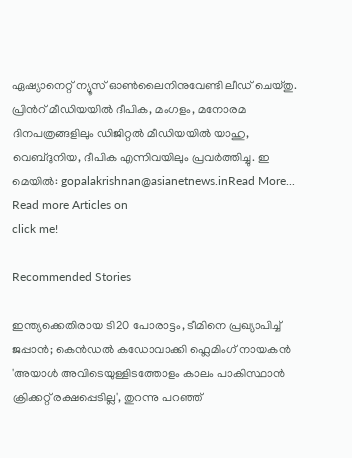ഏഷ്യാനെറ്റ് ന്യൂസ് ഓണ്‍ലൈനിനുവേണ്ടി ലീഡ് ചെയ്തു. പ്രിന്‍റ് മീഡിയയില്‍ ദീപിക, മംഗളം, മനോരമ ദിനപത്രങ്ങളിലും ഡിജിറ്റൽ മീഡിയയില്‍ യാഹു, വെബ്ദുനിയ, ദീപിക എന്നിവയിലും പ്രവര്‍ത്തിച്ചു. ഇ മെയില്‍: gopalakrishnan@asianetnews.inRead More...
Read more Articles on
click me!

Recommended Stories

ഇന്ത്യക്കെതിരായ ടി20 പോരാട്ടം, ടീമിനെ പ്രഖ്യാപിച്ച് ജപ്പാൻ; കെൻഡൽ കഡോവാക്കി ഫ്ലെമിംഗ് നായകൻ
'അയാൾ അവിടെയുള്ളിടത്തോളം കാലം പാകിസ്ഥാൻ ക്രിക്കറ്റ് രക്ഷപ്പെടില്ല', തുറന്നു പറഞ്ഞ്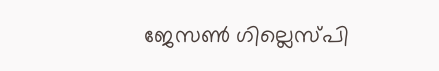ജേസൺ ഗില്ലെസ്പി